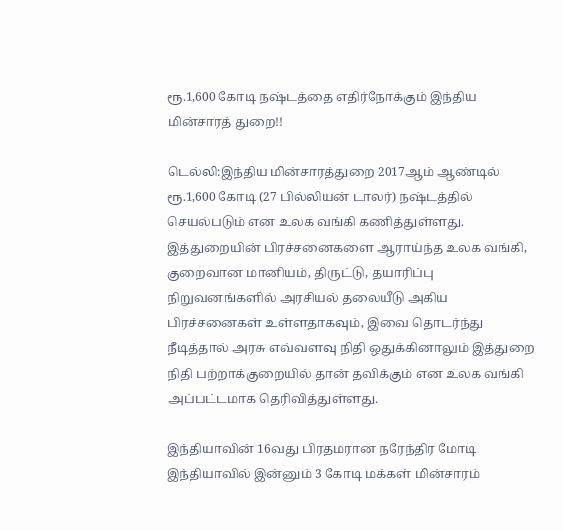ரூ.1,600 கோடி நஷ்டத்தை எதிர்நோக்கும் இந்திய மின்சாரத் துறை!!

டெல்லி:இந்திய மின்சாரத்துறை 2017ஆம் ஆண்டில் ரூ.1,600 கோடி (27 பில்லியன் டாலர்) நஷ்டத்தில் செயல்படும் என உலக வங்கி கணித்துள்ளது. இத்துறையின் பிரச்சனைகளை ஆராய்ந்த உலக வங்கி, குறைவான மானியம், திருட்டு, தயாரிப்பு நிறுவனங்களில் அரசியல் தலையீடு அகிய பிரச்சனைகள் உள்ளதாகவும், இவை தொடர்ந்து நீடித்தால் அரசு எவ்வளவு நிதி ஒதுக்கினாலும் இத்துறை நிதி பற்றாக்குறையில் தான் தவிக்கும் என உலக வங்கி அப்பட்டமாக தெரிவித்துள்ளது.

இந்தியாவின் 16வது பிரதமரான நரேந்திர மோடி இந்தியாவில் இன்னும் 3 கோடி மக்கள் மின்சாரம்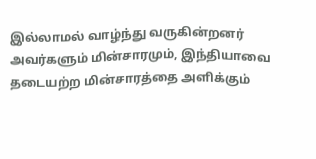இல்லாமல் வாழ்ந்து வருகின்றனர் அவர்களும் மின்சாரமும், இந்தியாவை தடையற்ற மின்சாரத்தை அளிக்கும்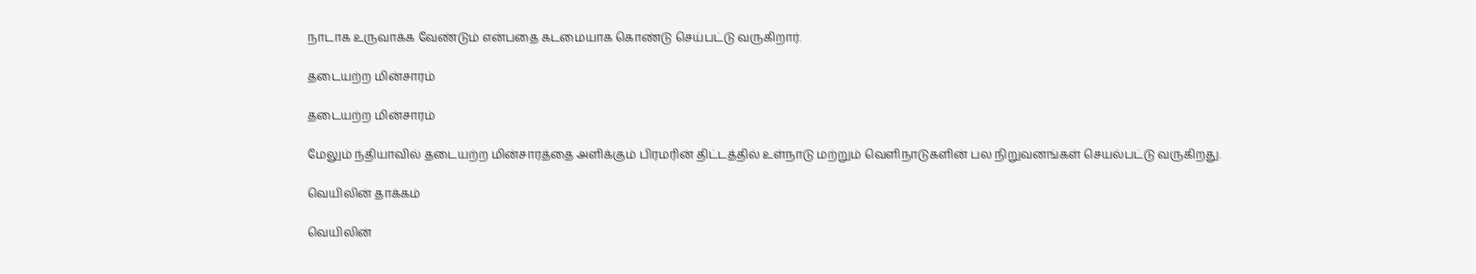நாடாக உருவாக்க வேண்டும் என்பதை கடமையாக கொண்டு செய்பட்டு வருகிறார்.

தடையற்ற மின்சாரம்

தடையற்ற மின்சாரம்

மேலும் ந்தியாவில் தடையற்ற மின்சாரத்தை அளிக்கும் பிரமரின் திட்டத்தில் உள்நாடு மற்றும் வெளிநாடுகளின் பல நிறுவனங்கள் செயல்பட்டு வருகிறது.

வெயிலின் தாக்கம்

வெயிலின்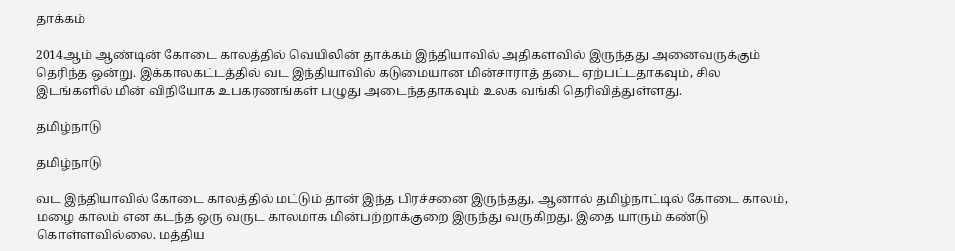தாக்கம்

2014ஆம் ஆண்டின் கோடை காலத்தில் வெயிலின் தாக்கம் இந்தியாவில் அதிகளவில் இருந்தது அனைவருக்கும் தெரிந்த ஒன்று. இக்காலகட்டத்தில் வட இந்தியாவில் கடுமையான மின்சாராத் தடை ஏற்பட்டதாகவும், சில இடங்களில் மின் விநியோக உபகரணங்கள் பழுது அடைந்ததாகவும் உலக வங்கி தெரிவித்துள்ளது.

தமிழ்நாடு

தமிழ்நாடு

வட இந்தியாவில் கோடை காலத்தில் மட்டும் தான் இந்த பிரச்சனை இருந்தது, ஆனால் தமிழ்நாட்டில் கோடை காலம், மழை காலம் என கடந்த ஒரு வருட காலமாக மின்பற்றாக்குறை இருந்து வருகிறது. இதை யாரும் கண்டு கொள்ளவில்லை. மத்திய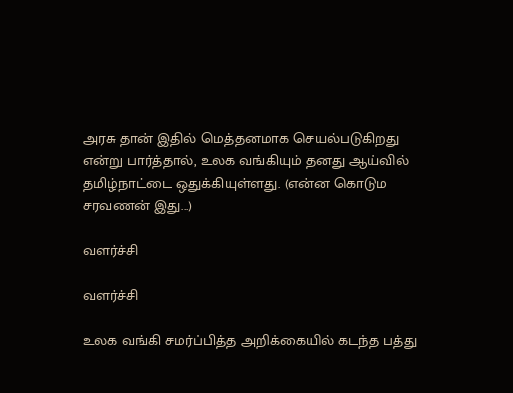அரசு தான் இதில் மெத்தனமாக செயல்படுகிறது என்று பார்த்தால், உலக வங்கியும் தனது ஆய்வில் தமிழ்நாட்டை ஒதுக்கியுள்ளது. (என்ன கொடும சரவணன் இது...)

வளர்ச்சி

வளர்ச்சி

உலக வங்கி சமர்ப்பித்த அறிக்கையில் கடந்த பத்து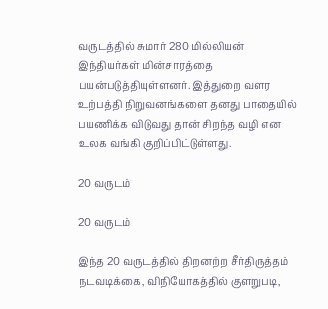வருடத்தில் சுமார் 280 மில்லியன் இந்தியர்கள் மின்சாரத்தை பயன்படுத்தியுள்ளனர். இத்துறை வளர உற்பத்தி நிறுவனங்களை தனது பாதையில் பயணிக்க விடுவது தான் சிறந்த வழி என உலக வங்கி குறிப்பிட்டுள்ளது.

20 வருடம்

20 வருடம்

இந்த 20 வருடத்தில் திறனற்ற சீர்திருத்தம் நடவடிக்கை, விநியோகத்தில் குளறுபடி,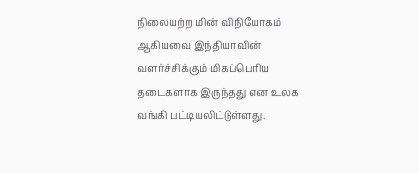நிலையற்ற மின் விநியோகம் ஆகியவை இந்தியாவின் வளர்ச்சிக்கும் மிகப்பெரிய தடைகளாக இருந்தது என உலக வங்கி பட்டியலிட்டுள்ளது.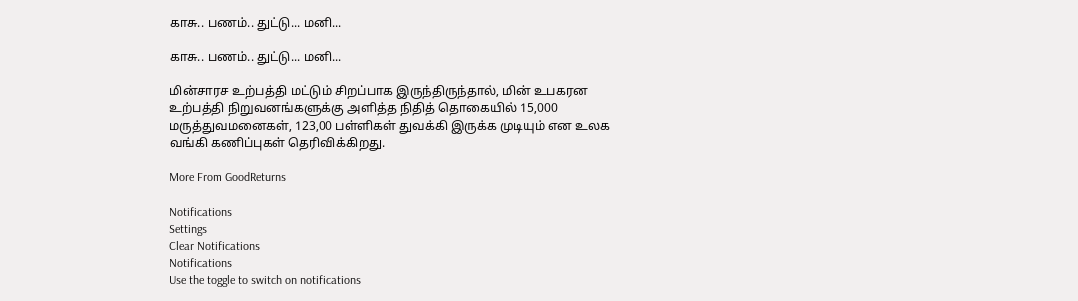காசு.. பணம்.. துட்டு... மனி...

காசு.. பணம்.. துட்டு... மனி...

மின்சாரச உற்பத்தி மட்டும் சிறப்பாக இருந்திருந்தால், மின் உபகரன உற்பத்தி நிறுவனங்களுக்கு அளித்த நிதித் தொகையில் 15,000 மருத்துவமனைகள், 123,00 பள்ளிகள் துவக்கி இருக்க முடியும் என உலக வங்கி கணிப்புகள் தெரிவிக்கிறது.

More From GoodReturns

Notifications
Settings
Clear Notifications
Notifications
Use the toggle to switch on notifications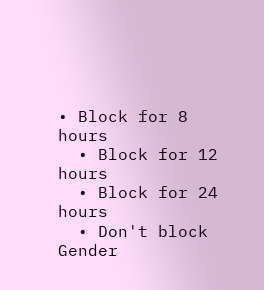• Block for 8 hours
  • Block for 12 hours
  • Block for 24 hours
  • Don't block
Gender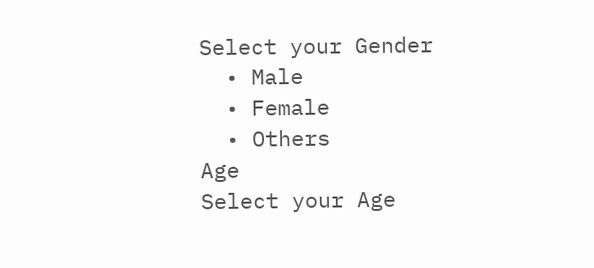Select your Gender
  • Male
  • Female
  • Others
Age
Select your Age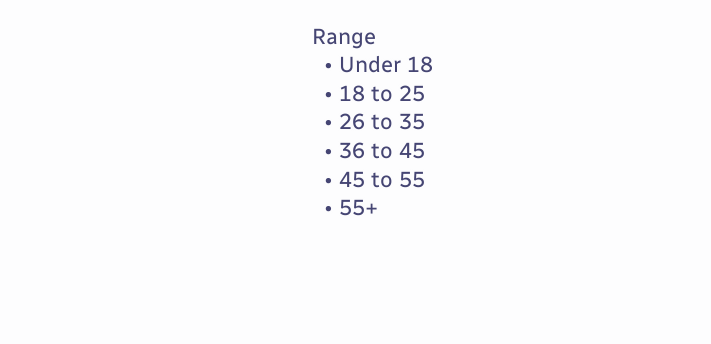Range
  • Under 18
  • 18 to 25
  • 26 to 35
  • 36 to 45
  • 45 to 55
  • 55+